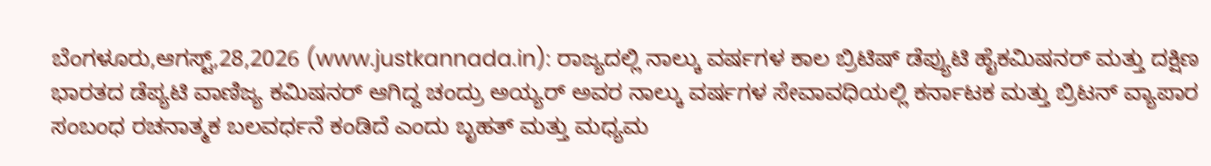ಬೆಂಗಳೂರು,ಆಗಸ್ಟ್,28,2026 (www.justkannada.in): ರಾಜ್ಯದಲ್ಲಿ ನಾಲ್ಕು ವರ್ಷಗಳ ಕಾಲ ಬ್ರಿಟಿಷ್ ಡೆಪ್ಯುಟಿ ಹೈಕಮಿಷನರ್ ಮತ್ತು ದಕ್ಷಿಣ ಭಾರತದ ಡೆಪ್ಯಟಿ ವಾಣಿಜ್ಯ ಕಮಿಷನರ್ ಆಗಿದ್ದ ಚಂದ್ರು ಅಯ್ಯರ್ ಅವರ ನಾಲ್ಕು ವರ್ಷಗಳ ಸೇವಾವಧಿಯಲ್ಲಿ ಕರ್ನಾಟಕ ಮತ್ತು ಬ್ರಿಟನ್ ವ್ಯಾಪಾರ ಸಂಬಂಧ ರಚನಾತ್ಮಕ ಬಲವರ್ಧನೆ ಕಂಡಿದೆ ಎಂದು ಬೃಹತ್ ಮತ್ತು ಮಧ್ಯಮ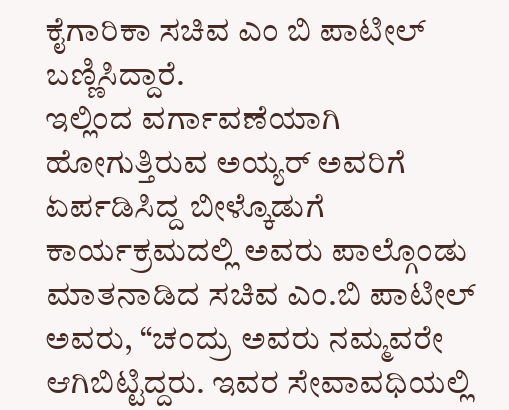ಕೈಗಾರಿಕಾ ಸಚಿವ ಎಂ ಬಿ ಪಾಟೀಲ್ ಬಣ್ಣಿಸಿದ್ದಾರೆ.
ಇಲ್ಲಿಂದ ವರ್ಗಾವಣೆಯಾಗಿ ಹೋಗುತ್ತಿರುವ ಅಯ್ಯರ್ ಅವರಿಗೆ ಏರ್ಪಡಿಸಿದ್ದ ಬೀಳ್ಕೊಡುಗೆ ಕಾರ್ಯಕ್ರಮದಲ್ಲಿ ಅವರು ಪಾಲ್ಗೊಂಡು ಮಾತನಾಡಿದ ಸಚಿವ ಎಂ.ಬಿ ಪಾಟೀಲ್ ಅವರು, “ಚಂದ್ರು ಅವರು ನಮ್ಮವರೇ ಆಗಿಬಿಟ್ಟಿದ್ದರು. ಇವರ ಸೇವಾವಧಿಯಲ್ಲಿ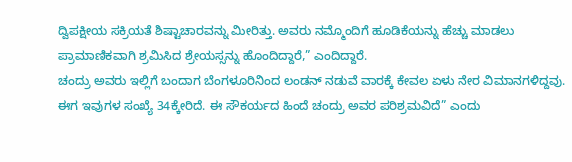ದ್ವಿಪಕ್ಷೀಯ ಸಕ್ರಿಯತೆ ಶಿಷ್ಟಾಚಾರವನ್ನು ಮೀರಿತ್ತು. ಅವರು ನಮ್ಮೊಂದಿಗೆ ಹೂಡಿಕೆಯನ್ನು ಹೆಚ್ಚು ಮಾಡಲು ಪ್ರಾಮಾಣಿಕವಾಗಿ ಶ್ರಮಿಸಿದ ಶ್ರೇಯಸ್ಸನ್ನು ಹೊಂದಿದ್ದಾರೆ,” ಎಂದಿದ್ದಾರೆ.
ಚಂದ್ರು ಅವರು ಇಲ್ಲಿಗೆ ಬಂದಾಗ ಬೆಂಗಳೂರಿನಿಂದ ಲಂಡನ್ ನಡುವೆ ವಾರಕ್ಕೆ ಕೇವಲ ಏಳು ನೇರ ವಿಮಾನಗಳಿದ್ದವು. ಈಗ ಇವುಗಳ ಸಂಖ್ಯೆ 34ಕ್ಕೇರಿದೆ. ಈ ಸೌಕರ್ಯದ ಹಿಂದೆ ಚಂದ್ರು ಅವರ ಪರಿಶ್ರಮವಿದೆ” ಎಂದು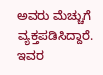ಅವರು ಮೆಚ್ಚುಗೆ ವ್ಯಕ್ತಪಡಿಸಿದ್ದಾರೆ.
ಇವರ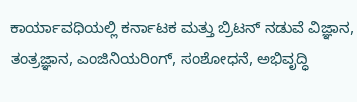ಕಾರ್ಯಾವಧಿಯಲ್ಲಿ ಕರ್ನಾಟಕ ಮತ್ತು ಬ್ರಿಟನ್ ನಡುವೆ ವಿಜ್ಞಾನ, ತಂತ್ರಜ್ಞಾನ, ಎಂಜಿನಿಯರಿಂಗ್, ಸಂಶೋಧನೆ, ಅಭಿವೃದ್ಧಿ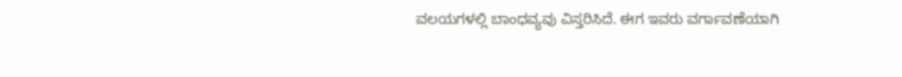ವಲಯಗಳಲ್ಲಿ ಬಾಂಧವ್ಯವು ವಿಸ್ತರಿಸಿದೆ. ಈಗ ಇವರು ವರ್ಗಾವಣೆಯಾಗಿ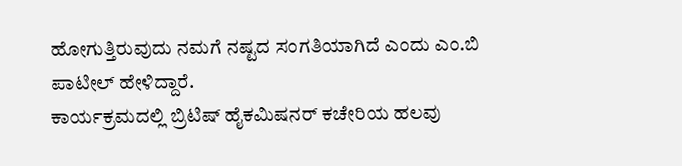ಹೋಗುತ್ತಿರುವುದು ನಮಗೆ ನಷ್ಟದ ಸಂಗತಿಯಾಗಿದೆ ಎಂದು ಎಂ.ಬಿ ಪಾಟೀಲ್ ಹೇಳಿದ್ದಾರೆ.
ಕಾರ್ಯಕ್ರಮದಲ್ಲಿ ಬ್ರಿಟಿಷ್ ಹೈಕಮಿಷನರ್ ಕಚೇರಿಯ ಹಲವು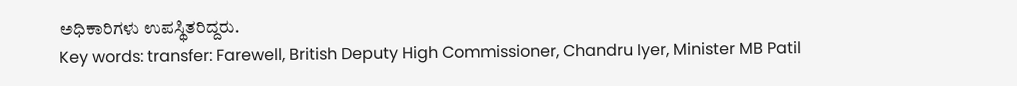ಅಧಿಕಾರಿಗಳು ಉಪಸ್ಥಿತರಿದ್ದರು.
Key words: transfer: Farewell, British Deputy High Commissioner, Chandru Iyer, Minister MB Patil